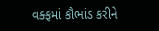વક્ફમાં કૌભાંડ કરીને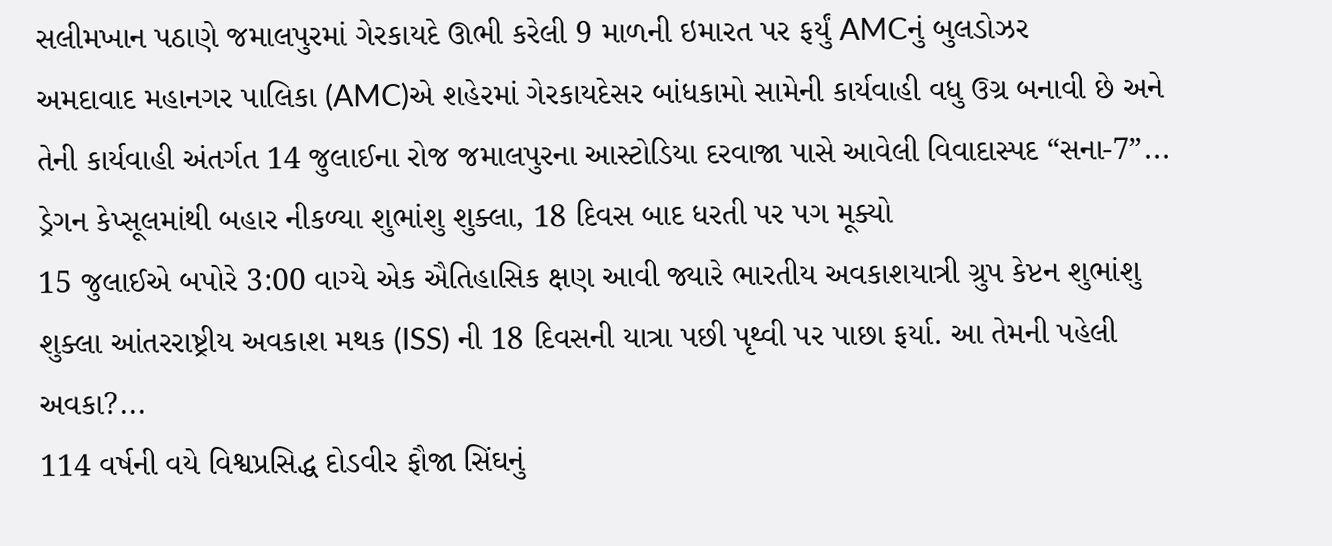સલીમખાન પઠાણે જમાલપુરમાં ગેરકાયદે ઊભી કરેલી 9 માળની ઇમારત પર ફર્યું AMCનું બુલડોઝર
અમદાવાદ મહાનગર પાલિકા (AMC)એ શહેરમાં ગેરકાયદેસર બાંધકામો સામેની કાર્યવાહી વધુ ઉગ્ર બનાવી છે અને તેની કાર્યવાહી અંતર્ગત 14 જુલાઈના રોજ જમાલપુરના આસ્ટોડિયા દરવાજા પાસે આવેલી વિવાદાસ્પદ “સના-7”...
ડ્રેગન કેપ્સૂલમાંથી બહાર નીકળ્યા શુભાંશુ શુક્લા, 18 દિવસ બાદ ધરતી પર પગ મૂક્યો
15 જુલાઈએ બપોરે 3:00 વાગ્યે એક ઐતિહાસિક ક્ષણ આવી જ્યારે ભારતીય અવકાશયાત્રી ગ્રુપ કેપ્ટન શુભાંશુ શુક્લા આંતરરાષ્ટ્રીય અવકાશ મથક (ISS) ની 18 દિવસની યાત્રા પછી પૃથ્વી પર પાછા ફર્યા. આ તેમની પહેલી અવકા?...
114 વર્ષની વયે વિશ્વપ્રસિદ્ધ દોડવીર ફૌજા સિંઘનું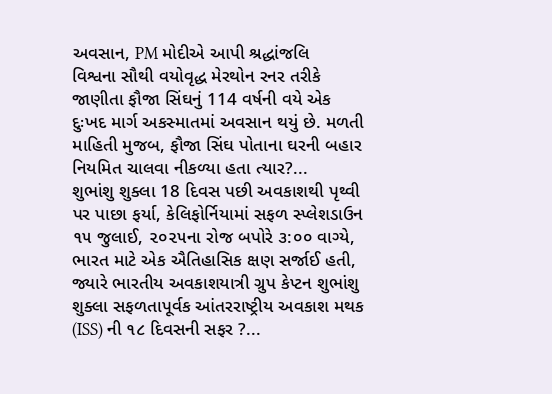અવસાન, PM મોદીએ આપી શ્રદ્ધાંજલિ
વિશ્વના સૌથી વયોવૃદ્ધ મેરથોન રનર તરીકે જાણીતા ફૌજા સિંઘનું 114 વર્ષની વયે એક દુઃખદ માર્ગ અકસ્માતમાં અવસાન થયું છે. મળતી માહિતી મુજબ, ફૌજા સિંઘ પોતાના ઘરની બહાર નિયમિત ચાલવા નીકળ્યા હતા ત્યાર?...
શુભાંશુ શુક્લા 18 દિવસ પછી અવકાશથી પૃથ્વી પર પાછા ફર્યા, કેલિફોર્નિયામાં સફળ સ્પ્લેશડાઉન
૧૫ જુલાઈ, ૨૦૨૫ના રોજ બપોરે ૩:૦૦ વાગ્યે, ભારત માટે એક ઐતિહાસિક ક્ષણ સર્જાઈ હતી, જ્યારે ભારતીય અવકાશયાત્રી ગ્રુપ કેપ્ટન શુભાંશુ શુક્લા સફળતાપૂર્વક આંતરરાષ્ટ્રીય અવકાશ મથક (ISS) ની ૧૮ દિવસની સફર ?...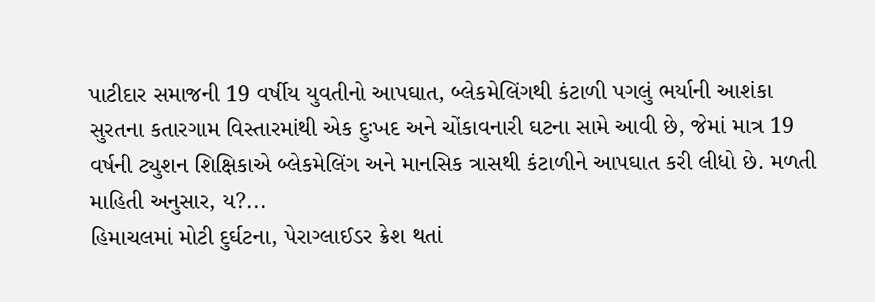પાટીદાર સમાજની 19 વર્ષીય યુવતીનો આપઘાત, બ્લેકમેલિંગથી કંટાળી પગલું ભર્યાની આશંકા
સુરતના કતારગામ વિસ્તારમાંથી એક દુઃખદ અને ચોંકાવનારી ઘટના સામે આવી છે, જેમાં માત્ર 19 વર્ષની ટ્યુશન શિક્ષિકાએ બ્લેકમેલિંગ અને માનસિક ત્રાસથી કંટાળીને આપઘાત કરી લીધો છે. મળતી માહિતી અનુસાર, ય?...
હિમાચલમાં મોટી દુર્ઘટના, પેરાગ્લાઈડર ક્રેશ થતાં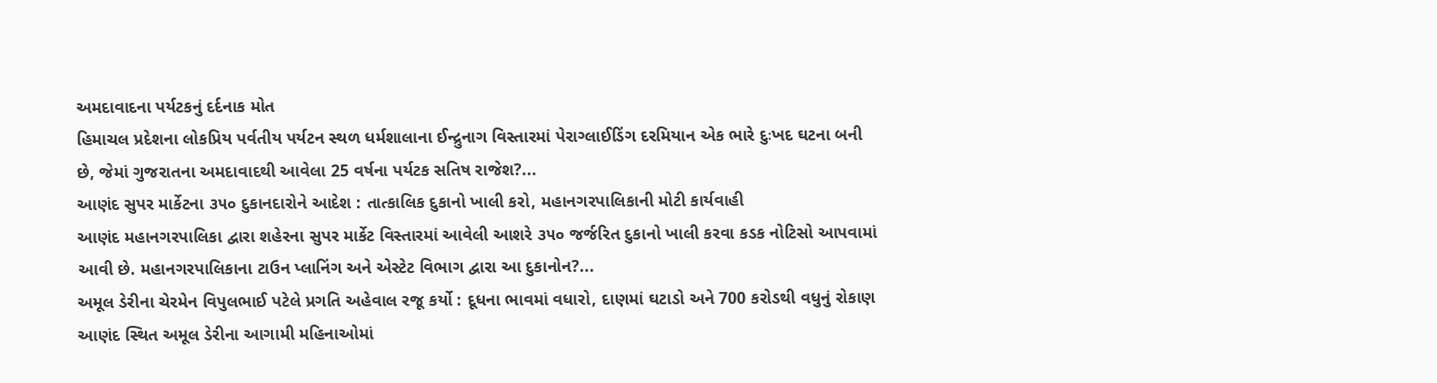અમદાવાદના પર્યટકનું દર્દનાક મોત
હિમાચલ પ્રદેશના લોકપ્રિય પર્વતીય પર્યટન સ્થળ ધર્મશાલાના ઈન્દ્રુનાગ વિસ્તારમાં પેરાગ્લાઈડિંગ દરમિયાન એક ભારે દુઃખદ ઘટના બની છે, જેમાં ગુજરાતના અમદાવાદથી આવેલા 25 વર્ષના પર્યટક સતિષ રાજેશ?...
આણંદ સુપર માર્કેટના ૩૫૦ દુકાનદારોને આદેશ : તાત્કાલિક દુકાનો ખાલી કરો, મહાનગરપાલિકાની મોટી કાર્યવાહી
આણંદ મહાનગરપાલિકા દ્વારા શહેરના સુપર માર્કેટ વિસ્તારમાં આવેલી આશરે ૩૫૦ જર્જરિત દુકાનો ખાલી કરવા કડક નોટિસો આપવામાં આવી છે. મહાનગરપાલિકાના ટાઉન પ્લાનિંગ અને એસ્ટેટ વિભાગ દ્વારા આ દુકાનોન?...
અમૂલ ડેરીના ચેરમેન વિપુલભાઈ પટેલે પ્રગતિ અહેવાલ રજૂ કર્યો : દૂધના ભાવમાં વધારો, દાણમાં ઘટાડો અને 700 કરોડથી વધુનું રોકાણ
આણંદ સ્થિત અમૂલ ડેરીના આગામી મહિનાઓમાં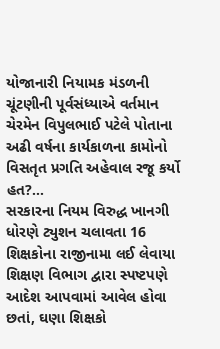યોજાનારી નિયામક મંડળની ચૂંટણીની પૂર્વસંધ્યાએ વર્તમાન ચેરમેન વિપુલભાઈ પટેલે પોતાના અઢી વર્ષના કાર્યકાળના કામોનો વિસતૃત પ્રગતિ અહેવાલ રજૂ કર્યો હત?...
સરકારના નિયમ વિરુદ્ધ ખાનગી ધોરણે ટ્યુશન ચલાવતા 16 શિક્ષકોના રાજીનામા લઈ લેવાયા
શિક્ષણ વિભાગ દ્વારા સ્પષ્ટપણે આદેશ આપવામાં આવેલ હોવા છતાં, ઘણા શિક્ષકો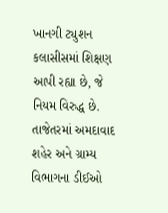ખાનગી ટ્યુશન કલાસીસમાં શિક્ષણ આપી રહ્યા છે, જે નિયમ વિરુદ્ધ છે. તાજેતરમાં અમદાવાદ શહેર અને ગ્રામ્ય વિભાગના ડીઈઓ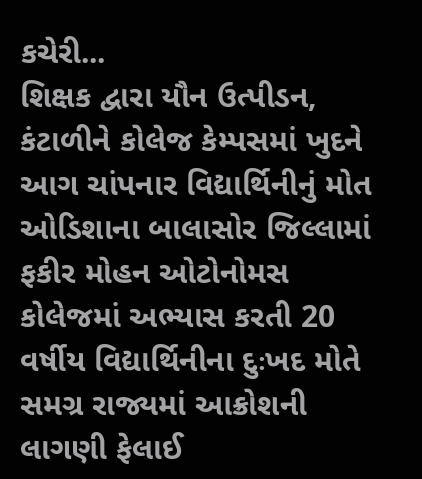કચેરી...
શિક્ષક દ્વારા યૌન ઉત્પીડન, કંટાળીને કોલેજ કેમ્પસમાં ખુદને આગ ચાંપનાર વિદ્યાર્થિનીનું મોત
ઓડિશાના બાલાસોર જિલ્લામાં ફકીર મોહન ઓટોનોમસ કોલેજમાં અભ્યાસ કરતી 20 વર્ષીય વિદ્યાર્થિનીના દુઃખદ મોતે સમગ્ર રાજ્યમાં આક્રોશની લાગણી ફેલાઈ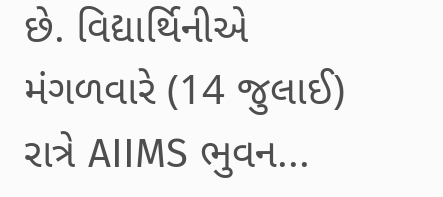છે. વિદ્યાર્થિનીએ મંગળવારે (14 જુલાઈ) રાત્રે AIIMS ભુવન...